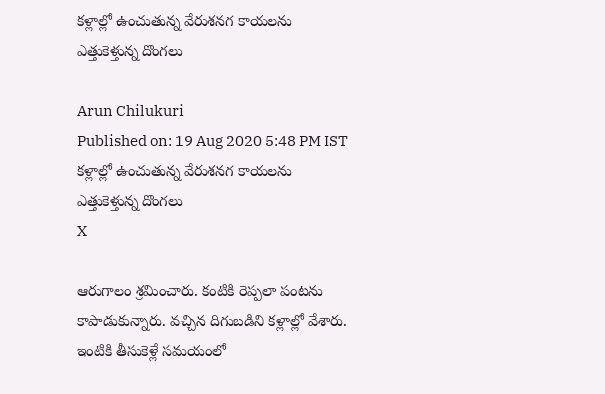కళ్లాల్లో ఉంచుతున్న వేరుశనగ కాయలను ఎత్తుకెళ్తున్న దొంగలు

Arun Chilukuri
Published on: 19 Aug 2020 5:48 PM IST
కళ్లాల్లో ఉంచుతున్న వేరుశనగ కాయలను ఎత్తుకెళ్తున్న దొంగలు
X

ఆరుగాలం శ్రమించారు. కంటికి రెప్పలా పంటను కాపాడుకున్నారు. వచ్చిన దిగుబడిని కళ్లాల్లో వేశారు. ఇంటికి తీసుకెళ్లే సమయంలో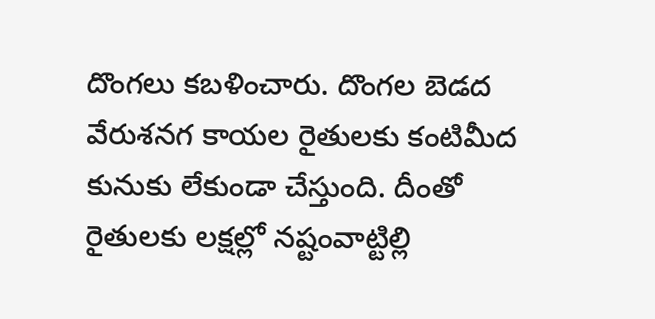దొంగలు కబళించారు. దొంగల బెడద వేరుశనగ కాయల రైతులకు కంటిమీద కునుకు లేకుండా చేస్తుంది. దీంతో రైతులకు లక్షల్లో నష్టంవాట్టిల్లి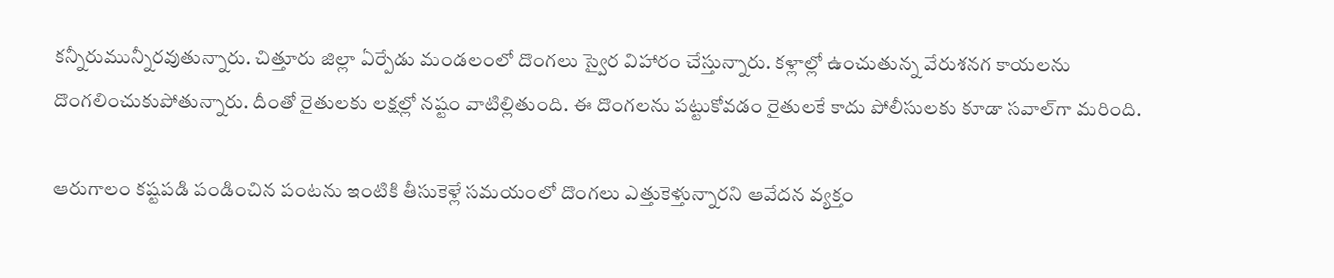కన్నీరుమున్నీరవుతున్నారు. చిత్తూరు జిల్లా ఏర్పేడు మండలంలో దొంగలు స్వైర విహారం చేస్తున్నారు. కళ్లాల్లో ఉంచుతున్న వేరుశనగ కాయలను దొంగలించుకుపోతున్నారు. దీంతో రైతులకు లక్షల్లో నష్టం వాటిల్లితుంది. ఈ దొంగలను పట్టుకోవడం రైతులకే కాదు పోలీసులకు కూడా సవాల్‌గా మరింది.

ఆరుగాలం కష్టపడి పండించిన పంటను ఇంటికి తీసుకెళ్లే సమయంలో దొంగలు ఎత్తుకెళ్తున్నారని ఆవేదన వ్యక్తం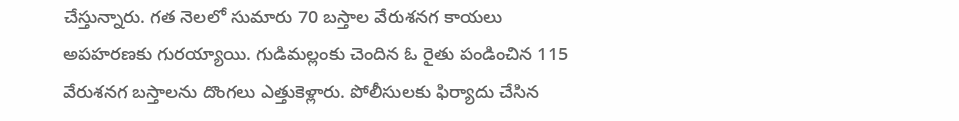చేస్తున్నారు. గత నెలలో సుమారు 70 బస్తాల వేరుశనగ కాయలు అపహరణకు గురయ్యాయి. గుడిమల్లంకు చెందిన ఓ రైతు పండించిన 115 వేరుశనగ బస్తాలను దొంగలు ఎత్తుకెళ్లారు. పోలీసులకు ఫిర్యాదు చేసిన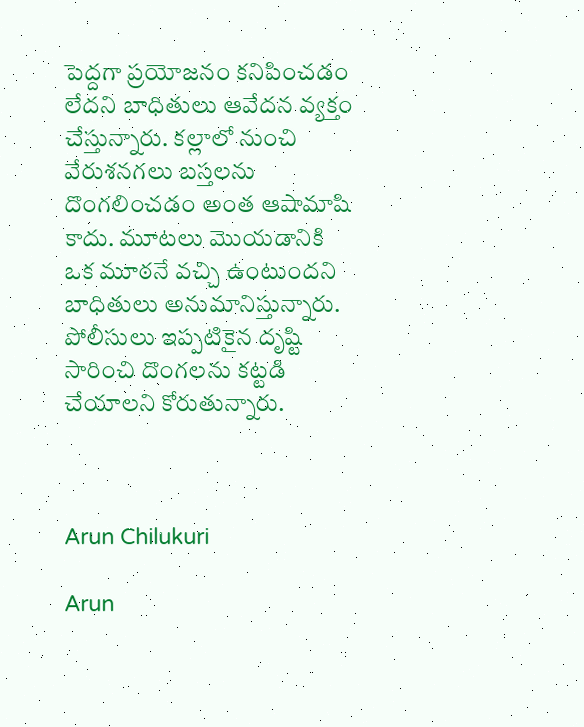పెద్దగా ప్రయోజనం కనిపించడం లేదని బాధితులు ఆవేదన వ్యక్తం చేస్తున్నారు. కల్లాలో నుంచి వేరుశనగలు బస్తలను దొంగలించడం అంత ఆషామాషి కాదు. మూటలు మొయడానికి ఒక మూఠనే వచ్చి ఉంటుందని బాధితులు అనుమానిస్తున్నారు. పోలీసులు ఇప్పటికైన దృష్టి సారించి దొంగలను కట్టడి చేయాలని కోరుతున్నారు.



Arun Chilukuri

Arun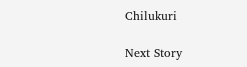Chilukuri

Next Story